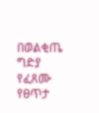በወልቂጤ ግድያ የፈጸሙ የፀጥታ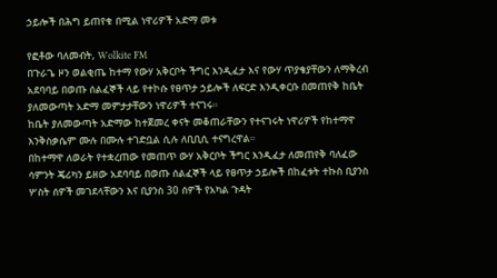ኃይሎች በሕግ ይጠየቁ በሚል ነዋሪዎች አድማ መቱ

የፎቶው ባለመብት, Wolkite FM
በጉራጌ ዞን ወልቂጤ ከተማ የውሃ አቅርቦት ችግር እንዲፈታ እና የውሃ ጥያቄያቸውን ለማቅረብ አደባባይ በወጡ ሰልፈኞች ላይ የተኮሱ የፀጥታ ኃይሎች ለፍርድ እንዲቀርቡ በመጠየቅ ከቤት ያለመውጣት አድማ መምታታቸውን ነዋሪዎች ተናገሩ።
ከቤት ያለመውጣት አድማው ከተጀመረ ቀናት መቆጠራቸውን የተናገሩት ነዋሪዎች የከተማዋ እንቅስቃሴም ሙሉ በሙሉ ተገድቧል ሲሉ ለቢቢሲ ተናግረዋል።
በከተማዋ ለወራት የተቋረጠው የመጠጥ ውሃ አቅርቦት ችግር እንዲፈታ ለመጠየቅ ባለፈው ሳምንት ጄሪካን ይዘው አደባባይ በወጡ ሰልፈኞች ላይ የፀጥታ ኃይሎች በከፈቱት ተኩስ ቢያንስ ሦስት ሰዎች መገደላቸውን እና ቢያንስ 30 ሰዎች የአካል ጉዳት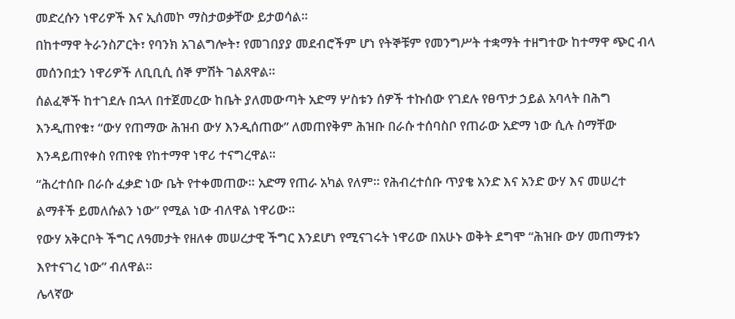መድረሱን ነዋሪዎች እና ኢሰመኮ ማስታወቃቸው ይታወሳል።
በከተማዋ ትራንስፖርት፣ የባንክ አገልግሎት፣ የመገበያያ መደብሮችም ሆነ የትኞቹም የመንግሥት ተቋማት ተዘግተው ከተማዋ ጭር ብላ መሰንበቷን ነዋሪዎች ለቢቢሲ ሰኞ ምሽት ገልጸዋል።
ሰልፈኞች ከተገደሉ በኋላ በተጀመረው ከቤት ያለመውጣት አድማ ሦስቱን ሰዎች ተኩሰው የገደሉ የፀጥታ ኃይል አባላት በሕግ እንዲጠየቁ፣ “ውሃ የጠማው ሕዝብ ውሃ እንዲሰጠው” ለመጠየቅም ሕዝቡ በራሱ ተሰባስቦ የጠራው አድማ ነው ሲሉ ስማቸው እንዳይጠየቀስ የጠየቁ የከተማዋ ነዋሪ ተናግረዋል።
“ሕረተሰቡ በራሱ ፈቃድ ነው ቤት የተቀመጠው። አድማ የጠራ አካል የለም። የሕብረተሰቡ ጥያቄ አንድ እና አንድ ውሃ እና መሠረተ ልማቶች ይመለሱልን ነው” የሚል ነው ብለዋል ነዋሪው።
የውሃ አቅርቦት ችግር ለዓመታት የዘለቀ መሠረታዊ ችግር እንደሆነ የሚናገሩት ነዋሪው በአሁኑ ወቅት ደግሞ “ሕዝቡ ውሃ መጠማቱን እየተናገረ ነው” ብለዋል።
ሌላኛው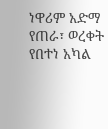ነዋሪም አድማ የጠራ፣ ወረቀት የበተነ አካል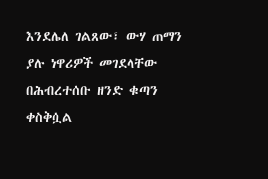እንደሌለ ገልጸው፣ ውሃ ጠማን ያሉ ነዋሪዎች መገደላቸው በሕብረተሰቡ ዘንድ ቁጣን ቀስቅሷል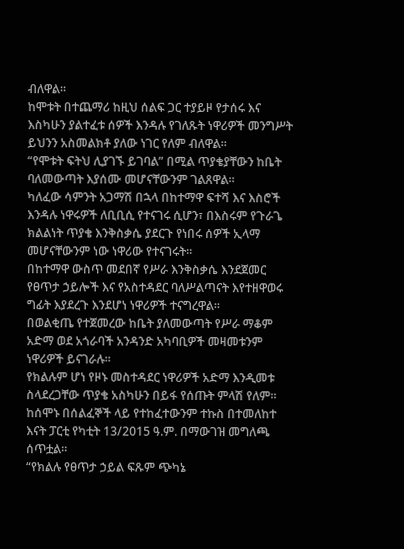ብለዋል።
ከሞቱት በተጨማሪ ከዚህ ሰልፍ ጋር ተያይዞ የታሰሩ እና እስካሁን ያልተፈቱ ሰዎች እንዳሉ የገለጹት ነዋሪዎች መንግሥት ይህንን አስመልክቶ ያለው ነገር የለም ብለዋል።
“የሞቱት ፍትህ ሊያገኙ ይገባል” በሚል ጥያቄያቸውን ከቤት ባለመውጣት እያሰሙ መሆናቸውንም ገልጸዋል።
ካለፈው ሳምንት አጋማሽ በኋላ በከተማዋ ፍተሻ እና እስሮች እንዳሉ ነዋሩዎች ለቢቢሲ የተናገሩ ሲሆን፣ በእስሩም የጉራጌ ክልልነት ጥያቄ እንቅስቃሴ ያደርጉ የነበሩ ሰዎች ኢላማ መሆናቸውንም ነው ነዋሪው የተናገሩት።
በከተማዋ ውስጥ መደበኛ የሥራ እንቅስቃሴ እንደጀመር የፀጥታ ኃይሎች እና የአስተዳደር ባለሥልጣናት እየተዘዋወሩ ግፊት እያደረጉ እንደሆነ ነዋሪዎች ተናግረዋል።
በወልቂጤ የተጀመረው ከቤት ያለመውጣት የሥራ ማቆም አድማ ወደ አጎራባች አንዳንድ አካባቢዎች መዛመቱንም ነዋሪዎች ይናገራሉ።
የክልሉም ሆነ የዞኑ መስተዳደር ነዋሪዎች አድማ እንዲመቱ ስላደረጋቸው ጥያቄ አስካሁን በይፋ የሰጡት ምላሽ የለም።
ከሰሞኑ በሰልፈኞች ላይ የተከፈተውንም ተኩስ በተመለከተ እናት ፓርቲ የካቲት 13/2015 ዓ.ም. በማውገዝ መግለጫ ሰጥቷል።
“የክልሉ የፀጥታ ኃይል ፍጹም ጭካኔ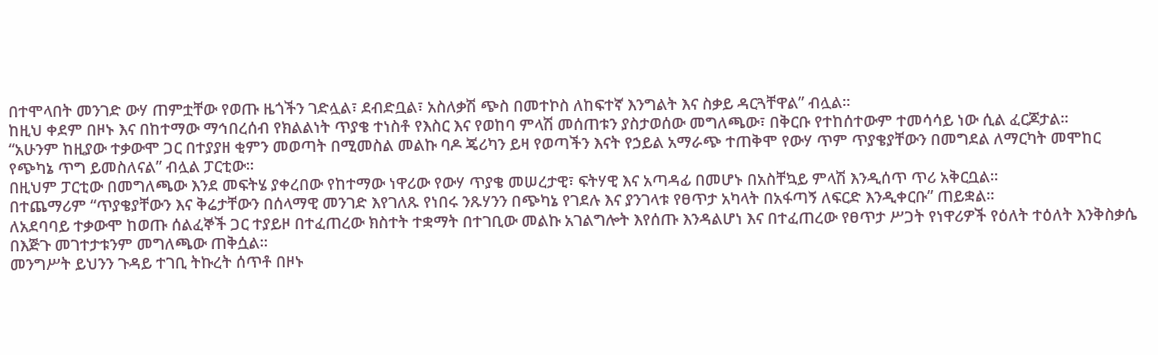በተሞላበት መንገድ ውሃ ጠምቷቸው የወጡ ዜጎችን ገድሏል፣ ደብድቧል፣ አስለቃሽ ጭስ በመተኮስ ለከፍተኛ እንግልት እና ስቃይ ዳርጓቸዋል” ብሏል።
ከዚህ ቀደም በዞኑ እና በከተማው ማኅበረሰብ የክልልነት ጥያቄ ተነስቶ የእስር እና የወከባ ምላሽ መሰጠቱን ያስታወሰው መግለጫው፣ በቅርቡ የተከሰተውም ተመሳሳይ ነው ሲል ፈርጆታል።
“አሁንም ከዚያው ተቃውሞ ጋር በተያያዘ ቂምን መወጣት በሚመስል መልኩ ባዶ ጄሪካን ይዛ የወጣችን እናት የኃይል አማራጭ ተጠቅሞ የውሃ ጥም ጥያቄያቸውን በመግደል ለማርካት መሞከር የጭካኔ ጥግ ይመስለናል” ብሏል ፓርቲው።
በዚህም ፓርቲው በመግለጫው እንደ መፍትሄ ያቀረበው የከተማው ነዋሪው የውሃ ጥያቄ መሠረታዊ፣ ፍትሃዊ እና አጣዳፊ በመሆኑ በአስቸኳይ ምላሽ እንዲሰጥ ጥሪ አቅርቧል።
በተጨማሪም “ጥያቄያቸውን እና ቅሬታቸውን በሰላማዊ መንገድ እየገለጹ የነበሩ ንጹሃንን በጭካኔ የገደሉ እና ያንገላቱ የፀጥታ አካላት በአፋጣኝ ለፍርድ እንዲቀርቡ” ጠይቋል።
ለአደባባይ ተቃውሞ ከወጡ ሰልፈኞች ጋር ተያይዞ በተፈጠረው ክስተት ተቋማት በተገቢው መልኩ አገልግሎት እየሰጡ እንዳልሆነ እና በተፈጠረው የፀጥታ ሥጋት የነዋሪዎች የዕለት ተዕለት እንቅስቃሴ በእጅጉ መገተታቱንም መግለጫው ጠቅሷል።
መንግሥት ይህንን ጉዳይ ተገቢ ትኩረት ሰጥቶ በዞኑ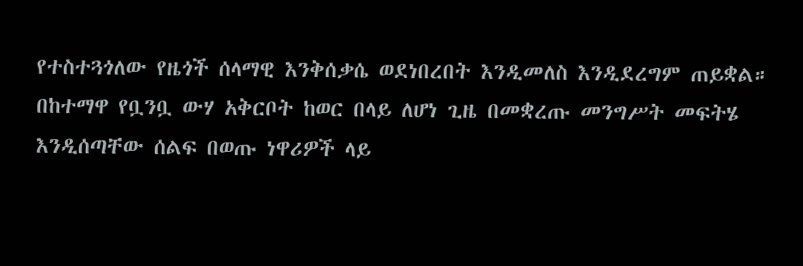የተስተጓጎለው የዜጎች ሰላማዊ እንቅሰቃሴ ወደነበረበት እንዲመለስ እንዲደረግም ጠይቋል።
በከተማዋ የቧንቧ ውሃ አቅርቦት ከወር በላይ ለሆነ ጊዜ በመቋረጡ መንግሥት መፍትሄ እንዲሰጣቸው ሰልፍ በወጡ ነዋሪዎች ላይ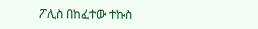ፖሊስ በከፈተው ተኩስ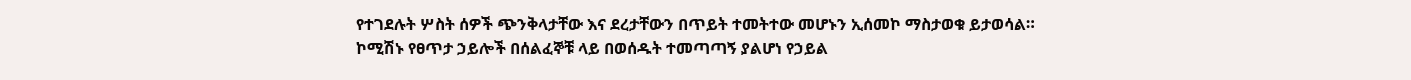የተገደሉት ሦስት ሰዎች ጭንቅላታቸው እና ደረታቸውን በጥይት ተመትተው መሆኑን ኢሰመኮ ማስታወቁ ይታወሳል።
ኮሚሽኑ የፀጥታ ኃይሎች በሰልፈኞቹ ላይ በወሰዱት ተመጣጣኝ ያልሆነ የኃይል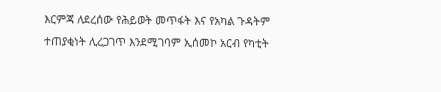እርምጃ ለደረሰው የሕይወት መጥፋት እና የአካል ጉዳትም ተጠያቂነት ሊረጋገጥ እንደሚገባም ኢሰመኮ አርብ የካቲት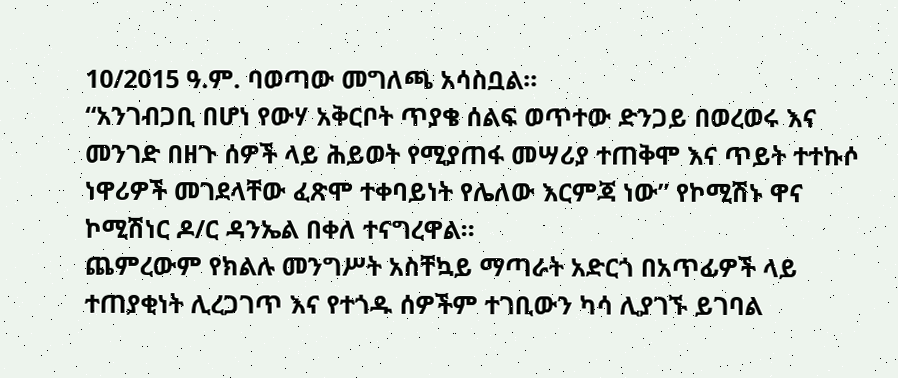10/2015 ዓ.ም. ባወጣው መግለጫ አሳስቧል።
“አንገብጋቢ በሆነ የውሃ አቅርቦት ጥያቄ ሰልፍ ወጥተው ድንጋይ በወረወሩ እና መንገድ በዘጉ ሰዎች ላይ ሕይወት የሚያጠፋ መሣሪያ ተጠቅሞ እና ጥይት ተተኩሶ ነዋሪዎች መገደላቸው ፈጽሞ ተቀባይነት የሌለው እርምጃ ነው” የኮሚሽኑ ዋና ኮሚሽነር ዶ/ር ዳንኤል በቀለ ተናግረዋል።
ጨምረውም የክልሉ መንግሥት አስቸኳይ ማጣራት አድርጎ በአጥፊዎች ላይ ተጠያቂነት ሊረጋገጥ እና የተጎዱ ሰዎችም ተገቢውን ካሳ ሊያገኙ ይገባል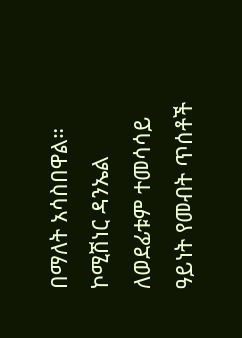በማለት አሳስበዋል።
ኮሚሽነር ዳንኤል ለወደፊቱም ተመሳሳይ ዓይነት የመብት ጥሰቶች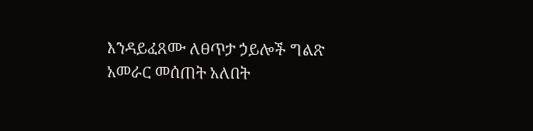እንዳይፈጸሙ ለፀጥታ ኃይሎች ግልጽ አመራር መሰጠት አለበት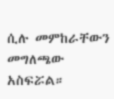ሲሉ መምከራቸውን መግለጫው አስፍሯል።